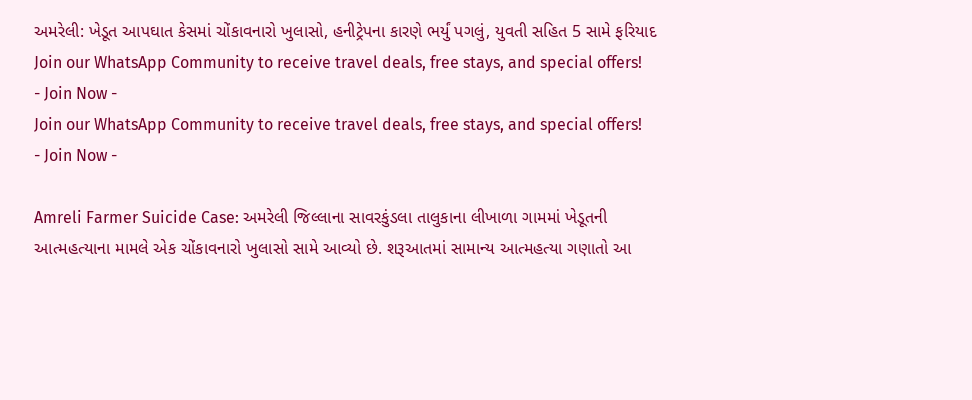અમરેલી: ખેડૂત આપઘાત કેસમાં ચોંકાવનારો ખુલાસો, હનીટ્રેપના કારણે ભર્યું પગલું, યુવતી સહિત 5 સામે ફરિયાદ
Join our WhatsApp Community to receive travel deals, free stays, and special offers!
- Join Now -
Join our WhatsApp Community to receive travel deals, free stays, and special offers!
- Join Now -

Amreli Farmer Suicide Case: અમરેલી જિલ્લાના સાવરકુંડલા તાલુકાના લીખાળા ગામમાં ખેડૂતની આત્મહત્યાના મામલે એક ચોંકાવનારો ખુલાસો સામે આવ્યો છે. શરૂઆતમાં સામાન્ય આત્મહત્યા ગણાતો આ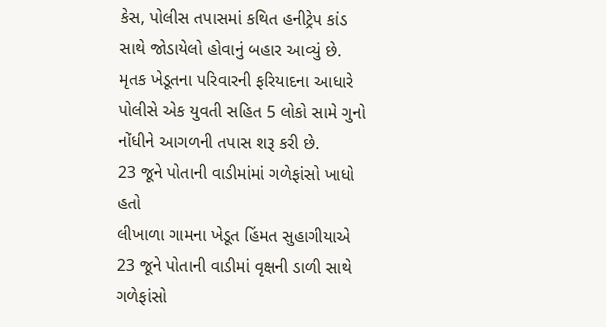કેસ, પોલીસ તપાસમાં કથિત હનીટ્રેપ કાંડ સાથે જોડાયેલો હોવાનું બહાર આવ્યું છે. મૃતક ખેડૂતના પરિવારની ફરિયાદના આધારે પોલીસે એક યુવતી સહિત 5 લોકો સામે ગુનો નોંધીને આગળની તપાસ શરૂ કરી છે.
23 જૂને પોતાની વાડીમાંમાં ગળેફાંસો ખાધો હતો
લીખાળા ગામના ખેડૂત હિંમત સુહાગીયાએ 23 જૂને પોતાની વાડીમાં વૃક્ષની ડાળી સાથે ગળેફાંસો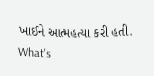ખાઈને આત્મહત્યા કરી હતી.
What's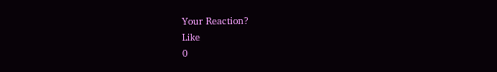Your Reaction?
Like
0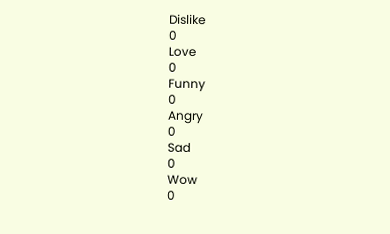Dislike
0
Love
0
Funny
0
Angry
0
Sad
0
Wow
0